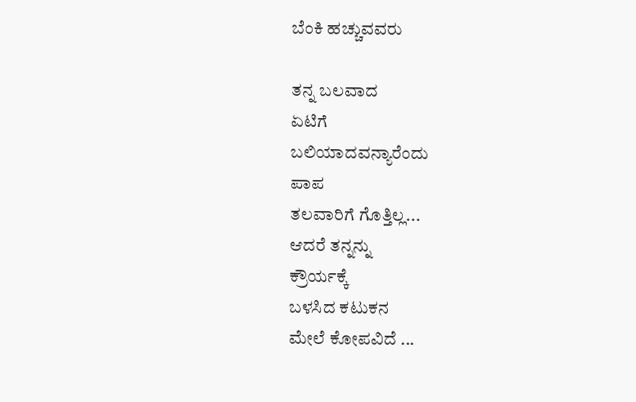ಬೆಂಕಿ ಹಚ್ಚುವವರು

ತನ್ನ ಬಲವಾದ
ಏಟಿಗೆ
ಬಲಿಯಾದವನ್ಯಾರೆಂದು
ಪಾಪ
ತಲವಾರಿಗೆ ಗೊತ್ತಿಲ್ಲ...
ಆದರೆ ತನ್ನನ್ನು
ಕ್ರೌರ್ಯಕ್ಕೆ
ಬಳಸಿದ ಕಟುಕನ
ಮೇಲೆ ಕೋಪವಿದೆ ...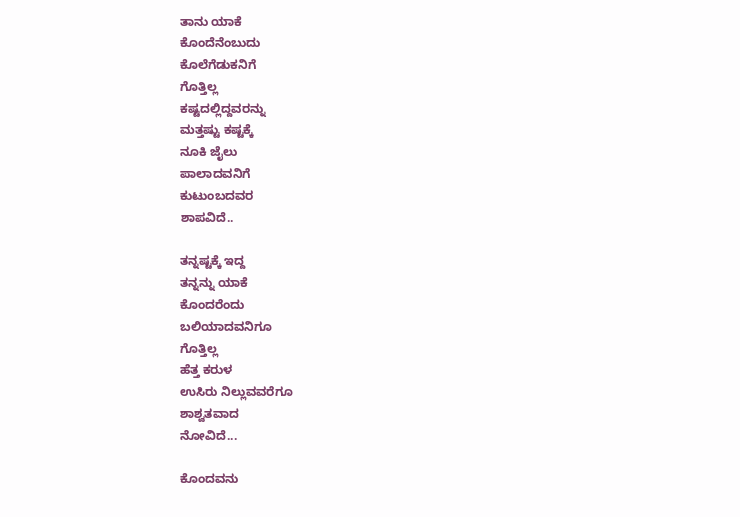ತಾನು ಯಾಕೆ
ಕೊಂದೆನೆಂಬುದು
ಕೊಲೆಗೆಡುಕನಿಗೆ
ಗೊತ್ತಿಲ್ಲ
ಕಷ್ಟದಲ್ಲಿದ್ದವರನ್ನು
ಮತ್ತಷ್ಟು ಕಷ್ಟಕ್ಕೆ
ನೂಕಿ ಜೈಲು
ಪಾಲಾದವನಿಗೆ
ಕುಟುಂಬದವರ
ಶಾಪವಿದೆ..

ತನ್ನಷ್ಟಕ್ಕೆ ಇದ್ದ
ತನ್ನನ್ನು ಯಾಕೆ
ಕೊಂದರೆಂದು
ಬಲಿಯಾದವನಿಗೂ
ಗೊತ್ತಿಲ್ಲ
ಹೆತ್ತ ಕರುಳ
ಉಸಿರು ನಿಲ್ಲುವವರೆಗೂ
ಶಾಶ್ವತವಾದ
ನೋವಿದೆ...

ಕೊಂದವನು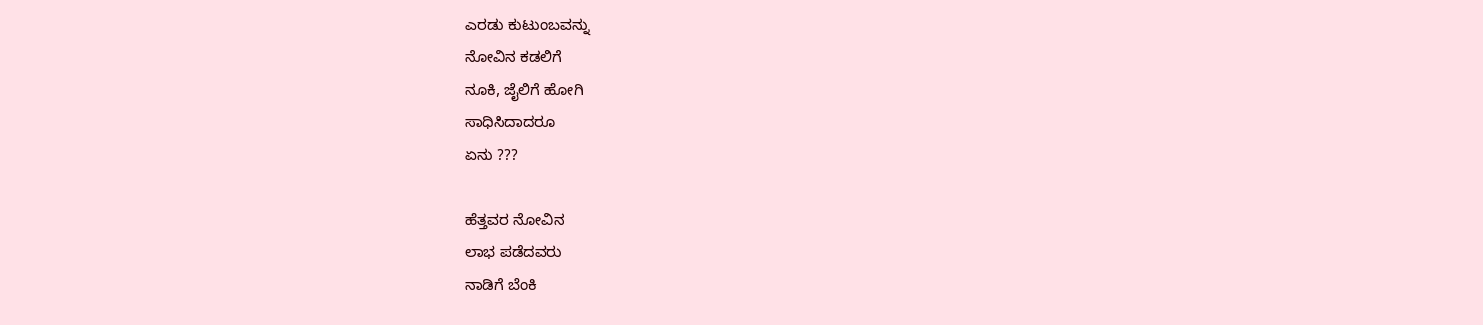ಎರಡು ಕುಟುಂಬವನ್ನು
ನೋವಿನ ಕಡಲಿಗೆ
ನೂಕಿ, ಜೈಲಿಗೆ ಹೋಗಿ
ಸಾಧಿಸಿದಾದರೂ
ಏನು ???

ಹೆತ್ತವರ ನೋವಿನ
ಲಾಭ ಪಡೆದವರು
ನಾಡಿಗೆ ಬೆಂಕಿ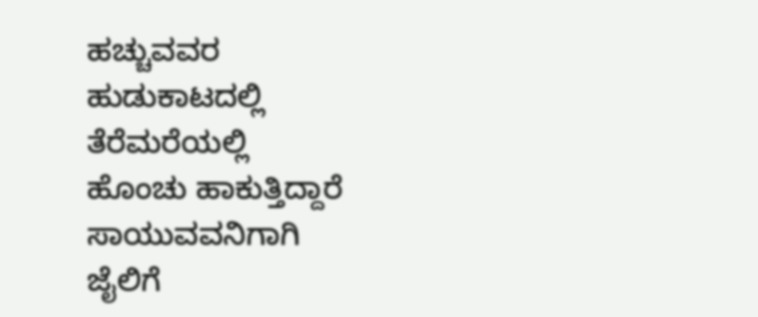ಹಚ್ಚುವವರ
ಹುಡುಕಾಟದಲ್ಲಿ
ತೆರೆಮರೆಯಲ್ಲಿ
ಹೊಂಚು ಹಾಕುತ್ತಿದ್ದಾರೆ
ಸಾಯುವವನಿಗಾಗಿ
ಜೈಲಿಗೆ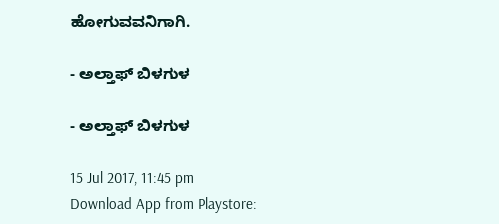ಹೋಗುವವನಿಗಾಗಿ.

- ಅಲ್ತಾಫ್ ಬಿಳಗುಳ

- ಅಲ್ತಾಫ್ ಬಿಳಗುಳ

15 Jul 2017, 11:45 pm
Download App from Playstore: